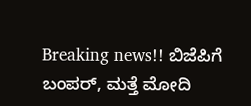Breaking news!! ಬಿಜೆಪಿಗೆ ಬಂಪರ್, ಮತ್ತೆ ಮೋದಿ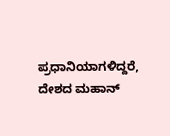ಪ್ರಧಾನಿಯಾಗಳಿದ್ದರೆ, ದೇಶದ ಮಹಾನ್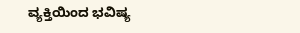ವ್ಯಕ್ತಿಯಿಂದ ಭವಿಷ್ಯ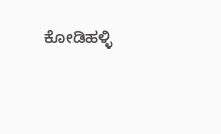ಕೋಡಿಹಳ್ಳಿ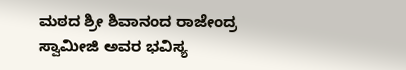ಮಠದ ಶ್ರೀ ಶಿವಾನಂದ ರಾಜೇಂದ್ರ ಸ್ವಾಮೀಜಿ ಅವರ ಭವಿಸ್ಯ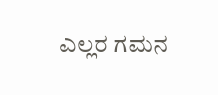ಎಲ್ಲರ ಗಮನ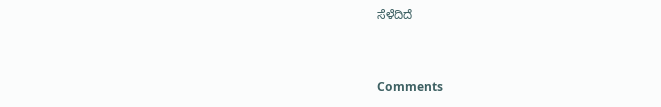ಸೆಳೆದಿದೆ


Comments